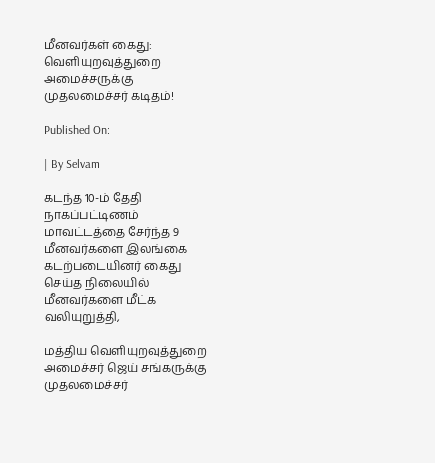மீனவர்கள் கைது: வெளியுறவுத்துறை அமைச்சருக்கு முதலமைச்சர் கடிதம்!

Published On:

| By Selvam

கடந்த 10-ம் தேதி நாகப்பட்டிணம் மாவட்டத்தை சேர்ந்த 9 மீனவர்களை இலங்கை கடற்படையினர் கைது செய்த நிலையில் மீனவர்களை மீட்க வலியுறுத்தி,

மத்திய வெளியுறவுத்துறை அமைச்சர் ஜெய் சங்கருக்கு முதலமைச்சர்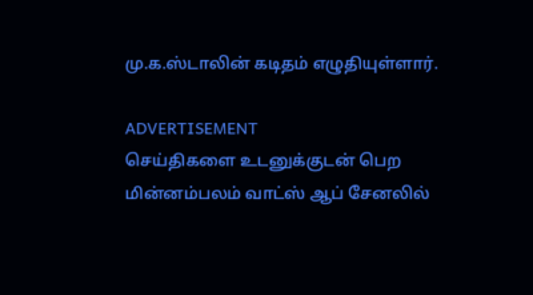மு.க.ஸ்டாலின் கடிதம் எழுதியுள்ளார்.

ADVERTISEMENT
செய்திகளை உடனுக்குடன் பெற மின்னம்பலம் வாட்ஸ் ஆப் சேனலில்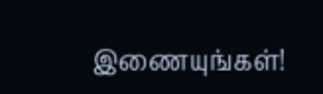இணையுங்கள்!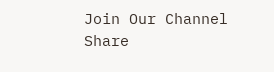Join Our Channel
Share